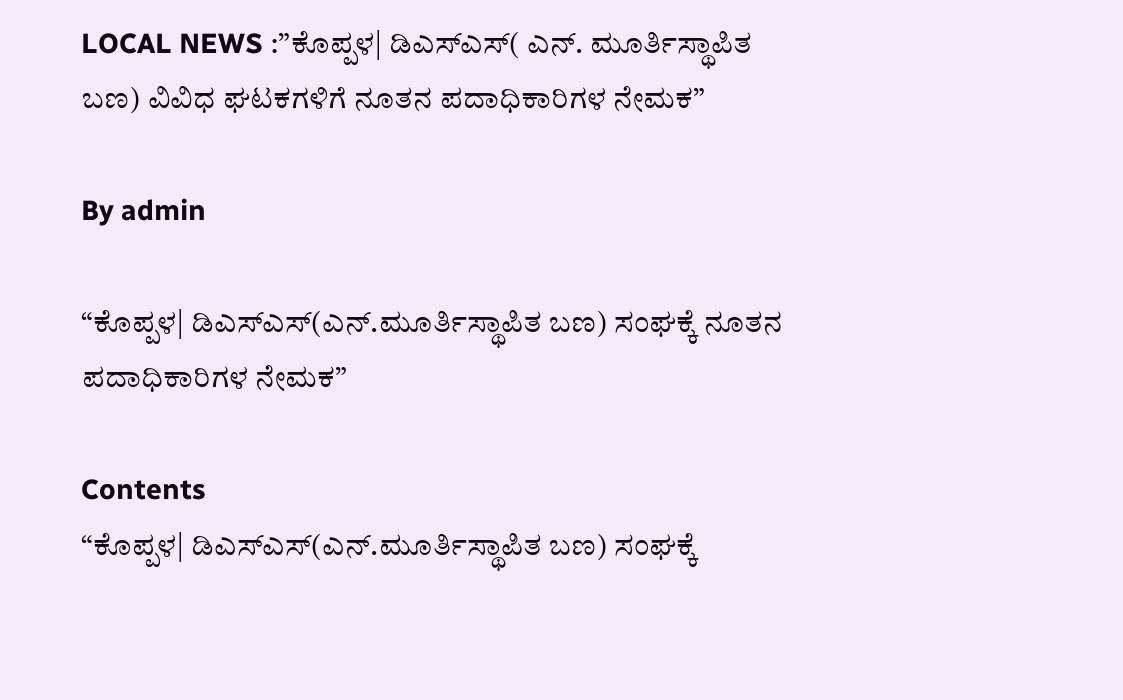LOCAL NEWS :”ಕೊಪ್ಪಳ| ಡಿಎಸ್ಎಸ್( ಎನ್. ಮೂರ್ತಿಸ್ಥಾಪಿತ ಬಣ) ವಿವಿಧ ಘಟಕಗಳಿಗೆ ನೂತನ ಪದಾಧಿಕಾರಿಗಳ ನೇಮಕ”

By admin

“ಕೊಪ್ಪಳ| ಡಿಎಸ್ಎಸ್(ಎನ್.ಮೂರ್ತಿಸ್ಥಾಪಿತ ಬಣ) ಸಂಘಕ್ಕೆ ನೂತನ ಪದಾಧಿಕಾರಿಗಳ ನೇಮಕ”

Contents
“ಕೊಪ್ಪಳ| ಡಿಎಸ್ಎಸ್(ಎನ್.ಮೂರ್ತಿಸ್ಥಾಪಿತ ಬಣ) ಸಂಘಕ್ಕೆ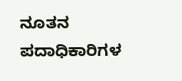ನೂತನ ಪದಾಧಿಕಾರಿಗಳ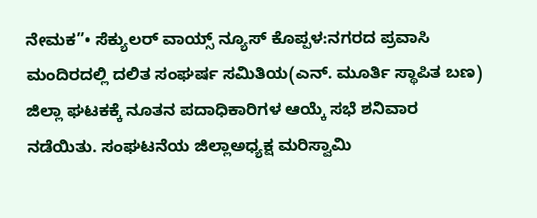ನೇಮಕ”• ಸೆಕ್ಯುಲರ್‌ ವಾಯ್ಸ್‌ ನ್ಯೂಸ್‌ ಕೊಪ್ಪಳ:ನಗರದ ಪ್ರವಾಸಿ ಮಂದಿರದಲ್ಲಿ ದಲಿತ ಸಂಘರ್ಷ ಸಮಿತಿಯ(ಎನ್. ಮೂರ್ತಿ ಸ್ಥಾಪಿತ ಬಣ) ಜಿಲ್ಲಾ ಘಟಕಕ್ಕೆ ನೂತನ ಪದಾಧಿಕಾರಿಗಳ ಆಯ್ಕೆ ಸಭೆ ಶನಿವಾರ ನಡೆಯಿತು. ಸಂಘಟನೆಯ ಜಿಲ್ಲಾಅಧ್ಯಕ್ಷ ಮರಿಸ್ವಾಮಿ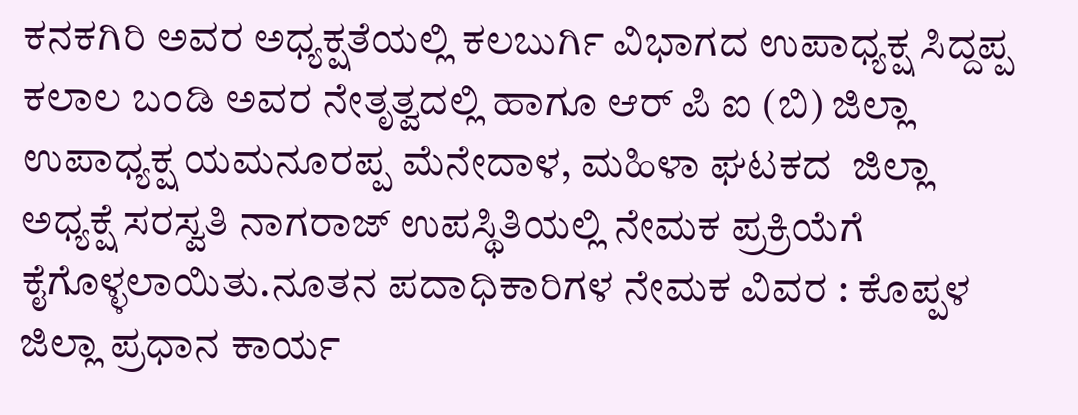ಕನಕಗಿರಿ ಅವರ ಅಧ್ಯಕ್ಷತೆಯಲ್ಲಿ ಕಲಬುರ್ಗಿ ವಿಭಾಗದ ಉಪಾಧ್ಯಕ್ಷ ಸಿದ್ದಪ್ಪ ಕಲಾಲ ಬಂಡಿ ಅವರ ನೇತೃತ್ವದಲ್ಲಿ ಹಾಗೂ ಆರ್ ಪಿ ಐ (ಬಿ) ಜಿಲ್ಲಾ ಉಪಾಧ್ಯಕ್ಷ ಯಮನೂರಪ್ಪ ಮೆನೇದಾಳ, ಮಹಿಳಾ ಘಟಕದ  ಜಿಲ್ಲಾ ಅಧ್ಯಕ್ಷೆ ಸರಸ್ವತಿ ನಾಗರಾಜ್ ಉಪಸ್ಥಿತಿಯಲ್ಲಿ ನೇಮಕ ಪ್ರಕ್ರಿಯೆಗೆ ಕೈಗೊಳ್ಳಲಾಯಿತು.ನೂತನ ಪದಾಧಿಕಾರಿಗಳ ನೇಮಕ ವಿವರ : ಕೊಪ್ಪಳ ಜಿಲ್ಲಾ ಪ್ರಧಾನ ಕಾರ್ಯ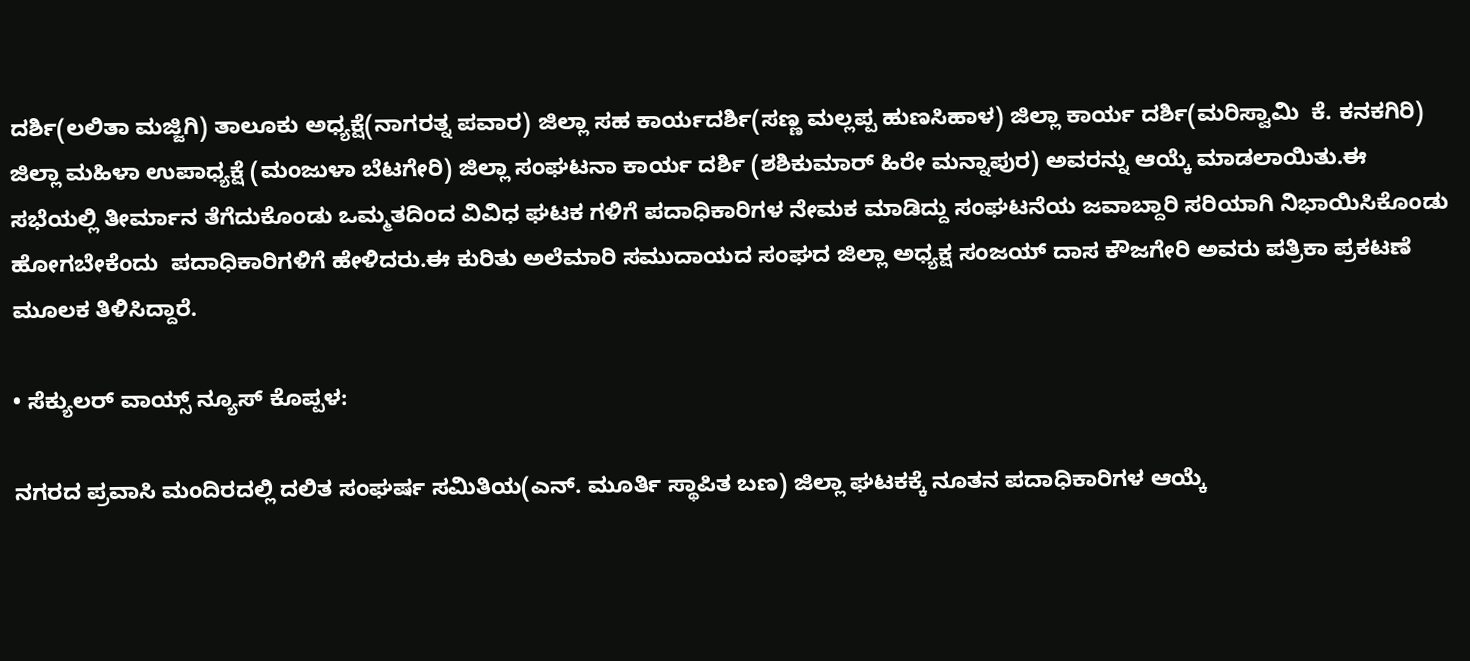ದರ್ಶಿ(ಲಲಿತಾ ಮಜ್ಜಿಗಿ) ತಾಲೂಕು ಅಧ್ಯಕ್ಷೆ(ನಾಗರತ್ನ ಪವಾರ) ಜಿಲ್ಲಾ ಸಹ ಕಾರ್ಯದರ್ಶಿ(ಸಣ್ಣ ಮಲ್ಲಪ್ಪ ಹುಣಸಿಹಾಳ) ಜಿಲ್ಲಾ ಕಾರ್ಯ ದರ್ಶಿ(ಮರಿಸ್ವಾಮಿ  ಕೆ. ಕನಕಗಿರಿ) ಜಿಲ್ಲಾ ಮಹಿಳಾ ಉಪಾಧ್ಯಕ್ಷೆ (ಮಂಜುಳಾ ಬೆಟಗೇರಿ) ಜಿಲ್ಲಾ ಸಂಘಟನಾ ಕಾರ್ಯ ದರ್ಶಿ (ಶಶಿಕುಮಾರ್ ಹಿರೇ ಮನ್ನಾಪುರ) ಅವರನ್ನು ಆಯ್ಕೆ ಮಾಡಲಾಯಿತು.ಈ ಸಭೆಯಲ್ಲಿ ತೀರ್ಮಾನ ತೆಗೆದುಕೊಂಡು ಒಮ್ಮತದಿಂದ ವಿವಿಧ ಘಟಕ ಗಳಿಗೆ ಪದಾಧಿಕಾರಿಗಳ ನೇಮಕ ಮಾಡಿದ್ದು ಸಂಘಟನೆಯ ಜವಾಬ್ದಾರಿ ಸರಿಯಾಗಿ ನಿಭಾಯಿಸಿಕೊಂಡು ಹೋಗಬೇಕೆಂದು  ಪದಾಧಿಕಾರಿಗಳಿಗೆ ಹೇಳಿದರು.ಈ ಕುರಿತು ಅಲೆಮಾರಿ ಸಮುದಾಯದ ಸಂಘದ ಜಿಲ್ಲಾ ಅಧ್ಯಕ್ಷ ಸಂಜಯ್ ದಾಸ ಕೌಜಗೇರಿ ಅವರು ಪತ್ರಿಕಾ ಪ್ರಕಟಣೆ ಮೂಲಕ ತಿಳಿಸಿದ್ದಾರೆ.

• ಸೆಕ್ಯುಲರ್‌ ವಾಯ್ಸ್‌ ನ್ಯೂಸ್‌ ಕೊಪ್ಪಳ:

ನಗರದ ಪ್ರವಾಸಿ ಮಂದಿರದಲ್ಲಿ ದಲಿತ ಸಂಘರ್ಷ ಸಮಿತಿಯ(ಎನ್. ಮೂರ್ತಿ ಸ್ಥಾಪಿತ ಬಣ) ಜಿಲ್ಲಾ ಘಟಕಕ್ಕೆ ನೂತನ ಪದಾಧಿಕಾರಿಗಳ ಆಯ್ಕೆ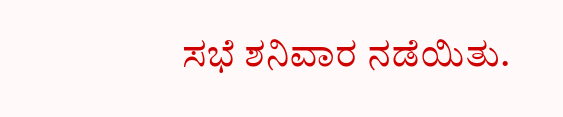ಸಭೆ ಶನಿವಾರ ನಡೆಯಿತು.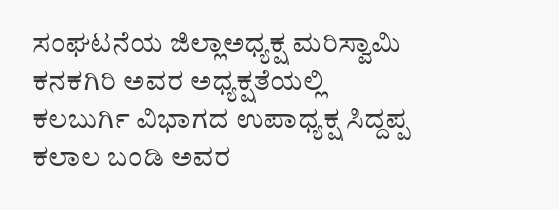ಸಂಘಟನೆಯ ಜಿಲ್ಲಾಅಧ್ಯಕ್ಷ ಮರಿಸ್ವಾಮಿ ಕನಕಗಿರಿ ಅವರ ಅಧ್ಯಕ್ಷತೆಯಲ್ಲಿ ಕಲಬುರ್ಗಿ ವಿಭಾಗದ ಉಪಾಧ್ಯಕ್ಷ ಸಿದ್ದಪ್ಪ ಕಲಾಲ ಬಂಡಿ ಅವರ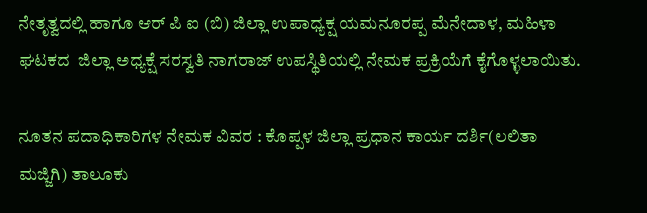ನೇತೃತ್ವದಲ್ಲಿ ಹಾಗೂ ಆರ್ ಪಿ ಐ (ಬಿ) ಜಿಲ್ಲಾ ಉಪಾಧ್ಯಕ್ಷ ಯಮನೂರಪ್ಪ ಮೆನೇದಾಳ, ಮಹಿಳಾ ಘಟಕದ  ಜಿಲ್ಲಾ ಅಧ್ಯಕ್ಷೆ ಸರಸ್ವತಿ ನಾಗರಾಜ್ ಉಪಸ್ಥಿತಿಯಲ್ಲಿ ನೇಮಕ ಪ್ರಕ್ರಿಯೆಗೆ ಕೈಗೊಳ್ಳಲಾಯಿತು.

ನೂತನ ಪದಾಧಿಕಾರಿಗಳ ನೇಮಕ ವಿವರ : ಕೊಪ್ಪಳ ಜಿಲ್ಲಾ ಪ್ರಧಾನ ಕಾರ್ಯ ದರ್ಶಿ(ಲಲಿತಾ ಮಜ್ಜಿಗಿ) ತಾಲೂಕು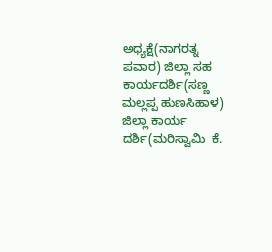ಅಧ್ಯಕ್ಷೆ(ನಾಗರತ್ನ ಪವಾರ) ಜಿಲ್ಲಾ ಸಹ ಕಾರ್ಯದರ್ಶಿ(ಸಣ್ಣ ಮಲ್ಲಪ್ಪ ಹುಣಸಿಹಾಳ) ಜಿಲ್ಲಾ ಕಾರ್ಯ ದರ್ಶಿ(ಮರಿಸ್ವಾಮಿ  ಕೆ.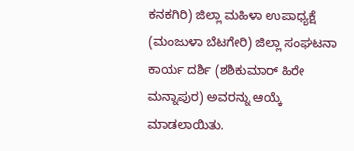ಕನಕಗಿರಿ) ಜಿಲ್ಲಾ ಮಹಿಳಾ ಉಪಾಧ್ಯಕ್ಷೆ (ಮಂಜುಳಾ ಬೆಟಗೇರಿ) ಜಿಲ್ಲಾ ಸಂಘಟನಾ ಕಾರ್ಯ ದರ್ಶಿ (ಶಶಿಕುಮಾರ್ ಹಿರೇ ಮನ್ನಾಪುರ) ಅವರನ್ನು ಆಯ್ಕೆ ಮಾಡಲಾಯಿತು.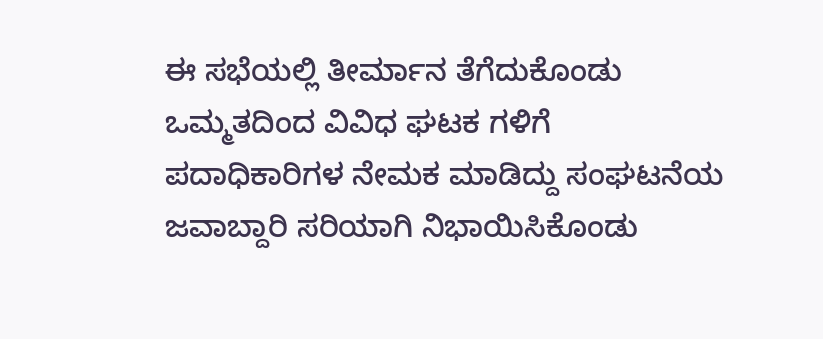ಈ ಸಭೆಯಲ್ಲಿ ತೀರ್ಮಾನ ತೆಗೆದುಕೊಂಡು ಒಮ್ಮತದಿಂದ ವಿವಿಧ ಘಟಕ ಗಳಿಗೆ ಪದಾಧಿಕಾರಿಗಳ ನೇಮಕ ಮಾಡಿದ್ದು ಸಂಘಟನೆಯ ಜವಾಬ್ದಾರಿ ಸರಿಯಾಗಿ ನಿಭಾಯಿಸಿಕೊಂಡು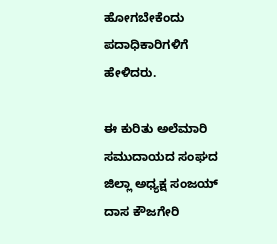ಹೋಗಬೇಕೆಂದು  ಪದಾಧಿಕಾರಿಗಳಿಗೆ ಹೇಳಿದರು.

ಈ ಕುರಿತು ಅಲೆಮಾರಿ ಸಮುದಾಯದ ಸಂಘದ ಜಿಲ್ಲಾ ಅಧ್ಯಕ್ಷ ಸಂಜಯ್ ದಾಸ ಕೌಜಗೇರಿ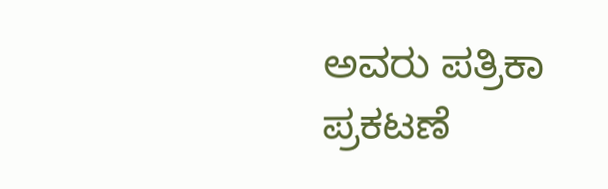ಅವರು ಪತ್ರಿಕಾ ಪ್ರಕಟಣೆ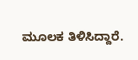ಮೂಲಕ ತಿಳಿಸಿದ್ದಾರೆ.